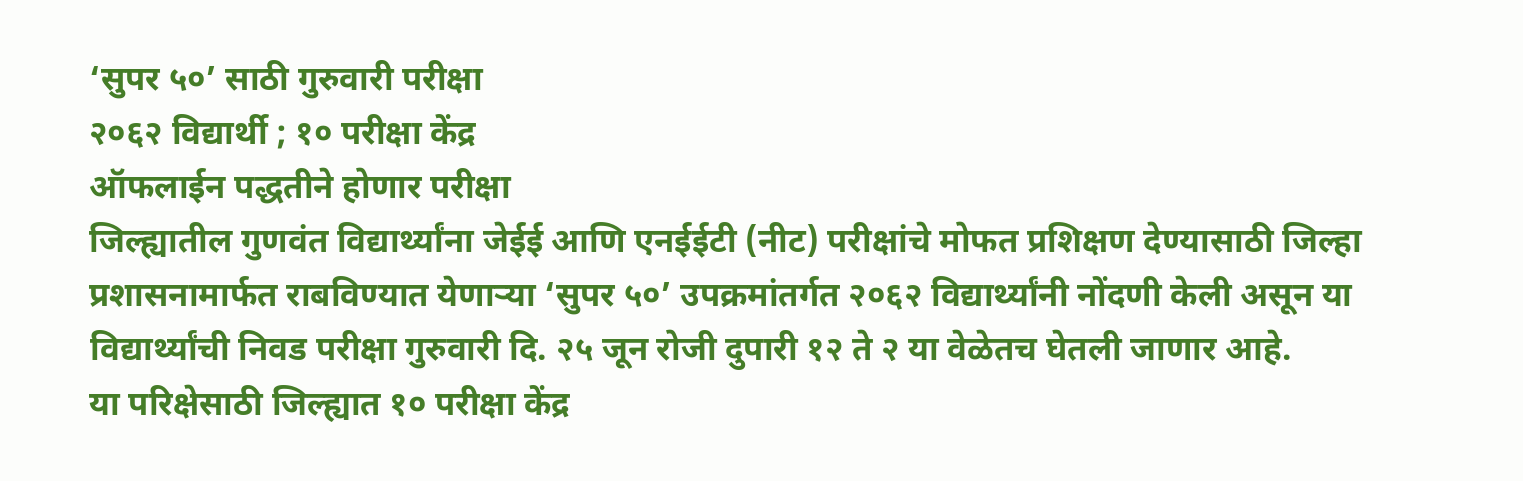‘सुपर ५०’ साठी गुरुवारी परीक्षा
२०६२ विद्यार्थी ; १० परीक्षा केंद्र
ऑफलाईन पद्धतीने होणार परीक्षा
जिल्ह्यातील गुणवंत विद्यार्थ्यांना जेईई आणि एनईईटी (नीट) परीक्षांचे मोफत प्रशिक्षण देण्यासाठी जिल्हा प्रशासनामार्फत राबविण्यात येणाऱ्या ‘सुपर ५०’ उपक्रमांतर्गत २०६२ विद्यार्थ्यांनी नोंदणी केली असून या विद्यार्थ्यांची निवड परीक्षा गुरुवारी दि. २५ जून रोजी दुपारी १२ ते २ या वेळेतच घेतली जाणार आहे.
या परिक्षेसाठी जिल्ह्यात १० परीक्षा केंद्र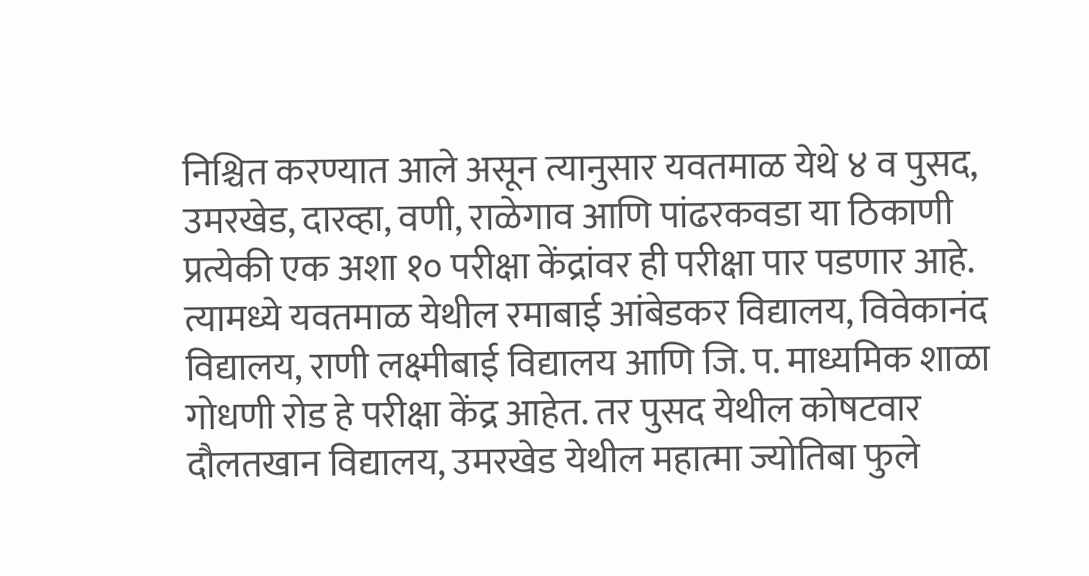निश्चित करण्यात आले असून त्यानुसार यवतमाळ येथे ४ व पुसद, उमरखेड, दारव्हा, वणी, राळेगाव आणि पांढरकवडा या ठिकाणी प्रत्येकी एक अशा १० परीक्षा केंद्रांवर ही परीक्षा पार पडणार आहे. त्यामध्ये यवतमाळ येथील रमाबाई आंबेडकर विद्यालय, विवेकानंद विद्यालय, राणी लक्ष्मीबाई विद्यालय आणि जि. प. माध्यमिक शाळा गोधणी रोड हे परीक्षा केंद्र आहेत. तर पुसद येथील कोषटवार दौलतखान विद्यालय, उमरखेड येथील महात्मा ज्योतिबा फुले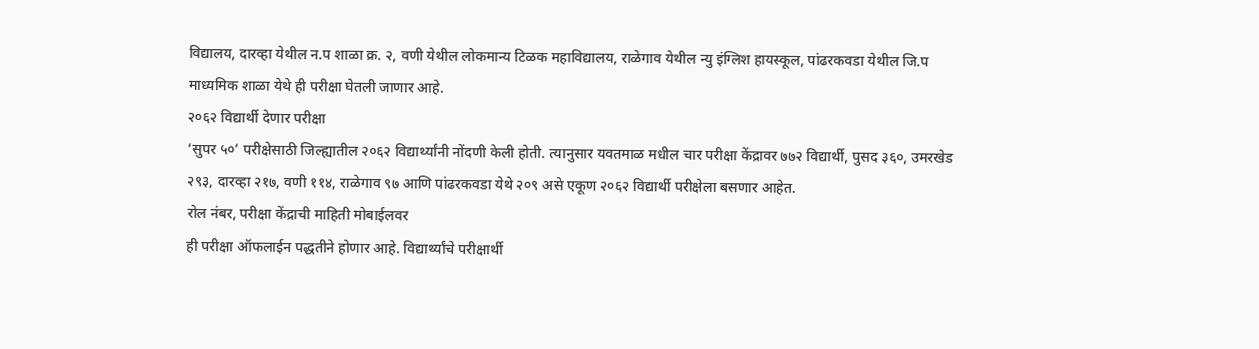विद्यालय, दारव्हा येथील न.प शाळा क्र. २, वणी येथील लोकमान्य टिळक महाविद्यालय, राळेगाव येथील न्यु इंग्लिश हायस्कूल, पांढरकवडा येथील जि.प माध्यमिक शाळा येथे ही परीक्षा घेतली जाणार आहे.
२०६२ विद्यार्थी देणार परीक्षा
‘सुपर ५०’ परीक्षेसाठी जिल्ह्यातील २०६२ विद्यार्थ्यांनी नोंदणी केली होती. त्यानुसार यवतमाळ मधील चार परीक्षा केंद्रावर ७७२ विद्यार्थी, पुसद ३६०, उमरखेड २९३, दारव्हा २१७, वणी ११४, राळेगाव ९७ आणि पांढरकवडा येथे २०९ असे एकूण २०६२ विद्यार्थी परीक्षेला बसणार आहेत.
रोल नंबर, परीक्षा केंद्राची माहिती मोबाईलवर
ही परीक्षा ऑफलाईन पद्धतीने होणार आहे. विद्यार्थ्यांचे परीक्षार्थी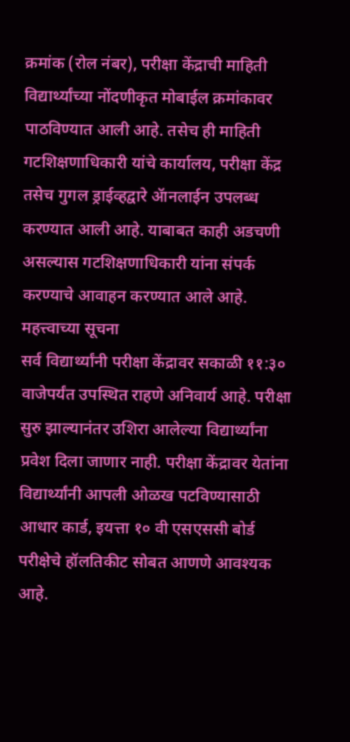क्रमांक (रोल नंबर), परीक्षा केंद्राची माहिती विद्यार्थ्यांच्या नोंदणीकृत मोबाईल क्रमांकावर पाठविण्यात आली आहे. तसेच ही माहिती गटशिक्षणाधिकारी यांचे कार्यालय, परीक्षा केंद्र तसेच गुगल ड्राईव्हद्वारे ॲानलाईन उपलब्ध करण्यात आली आहे. याबाबत काही अडचणी असल्यास गटशिक्षणाधिकारी यांना संपर्क करण्याचे आवाहन करण्यात आले आहे.
महत्त्वाच्या सूचना
सर्व विद्यार्थ्यांनी परीक्षा केंद्रावर सकाळी ११:३० वाजेपर्यंत उपस्थित राहणे अनिवार्य आहे. परीक्षा सुरु झाल्यानंतर उशिरा आलेल्या विद्यार्थ्यांना प्रवेश दिला जाणार नाही. परीक्षा केंद्रावर येतांना विद्यार्थ्यांनी आपली ओळख पटविण्यासाठी आधार कार्ड, इयत्ता १० वी एसएससी बोर्ड परीक्षेचे हॉलतिकीट सोबत आणणे आवश्यक आहे.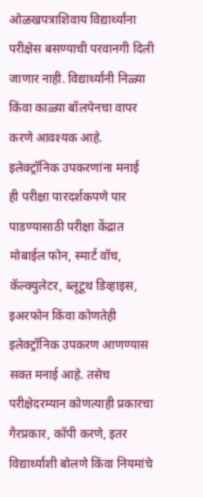ओळखपत्राशिवाय विद्यार्थ्यांना परीक्षेस बसण्याची परवानगी दिली जाणार नाही. विद्यार्थ्यांनी निळ्या किंवा काळ्या बॉलपेनचा वापर करणे आवश्यक आहे.
इलेक्ट्रॉनिक उपकरणांना मनाई
ही परीक्षा पारदर्शकपणे पार पाडण्यासाठी परीक्षा केंद्रात मोबाईल फोन, स्मार्ट वॉच, कॅल्क्युलेटर, ब्लूटूथ डिव्हाइस, इअरफोन किंवा कोणतेही इलेक्ट्रॉनिक उपकरण आणण्यास सक्त मनाई आहे. तसेच परीक्षेदरम्यान कोणत्याही प्रकारचा गैरप्रकार, कॉपी करणे, इतर विद्यार्थ्यांशी बोलणे किंवा नियमांचे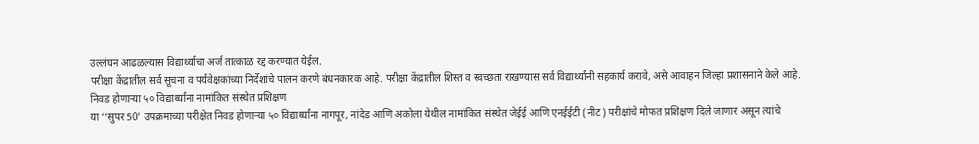उल्लंघन आढळल्यास विद्यार्थ्याचा अर्ज तात्काळ रद्द करण्यात येईल.
परीक्षा केंद्रातील सर्व सूचना व पर्यवेक्षकांच्या निर्देशांचे पालन करणे बंधनकारक आहे. परीक्षा केंद्रातील शिस्त व स्वच्छता राखण्यास सर्व विद्यार्थ्यांनी सहकार्य करावे, असे आवाहन जिल्हा प्रशासनाने केले आहे.
निवड होणाऱ्या ५० विद्यार्थ्यांना नामांकित संस्थेत प्रशिक्षण
या ‘‘सुपर 50’ उपक्रमाच्या परीक्षेत निवड होणाऱ्या ५० विद्यार्थ्यांना नागपूर, नांदेड आणि अकोला येथील नामांकित संस्थेत जेईई आणि एनईईटी (नीट) परीक्षांचे मोफत प्रशिक्षण दिले जाणार असून त्यांचे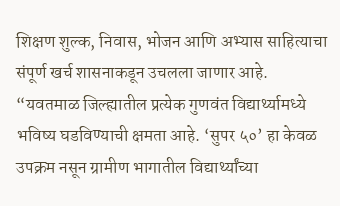शिक्षण शुल्क, निवास, भोजन आणि अभ्यास साहित्याचा संपूर्ण खर्च शासनाकडून उचलला जाणार आहे.
“यवतमाळ जिल्ह्यातील प्रत्येक गुणवंत विद्यार्थ्यामध्ये भविष्य घडविण्याची क्षमता आहे. ‘सुपर ५०’ हा केवळ उपक्रम नसून ग्रामीण भागातील विद्यार्थ्यांच्या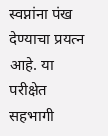स्वप्नांना पंख देण्याचा प्रयत्न आहे. या परीक्षेत सहभागी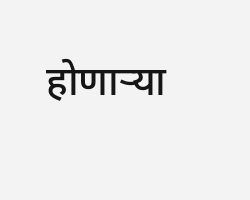होणाऱ्या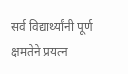सर्व विद्यार्थ्यांनी पूर्ण क्षमतेने प्रयत्न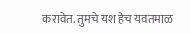करावेत. तुमचे यश हेच यवतमाळ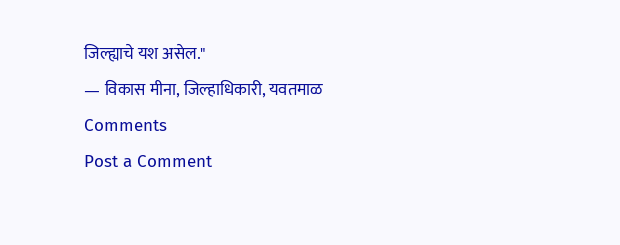जिल्ह्याचे यश असेल."
— विकास मीना, जिल्हाधिकारी, यवतमाळ
Comments
Post a Comment